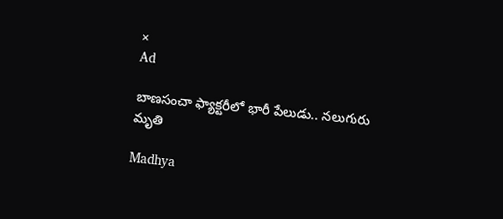×
Ad

బాణసంచా ఫ్యాక్టరీలో భారీ పేలుడు.. నలుగురు మృతి

Madhya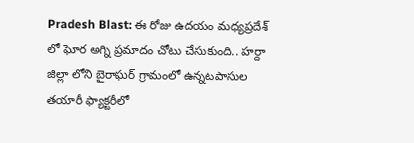Pradesh Blast: ఈ రోజు ఉదయం మధ్యప్రదేశ్ లో ఘోర అగ్ని ప్రమాదం చోటు చేసుకుంది.. హర్దా జిల్లా లోని బైరాఘర్ గ్రామంలో ఉన్నటపాసుల తయారీ ఫ్యాక్టరీలో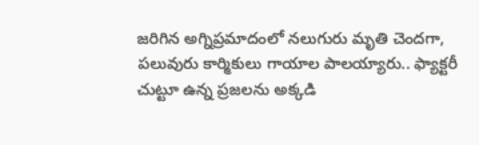జరిగిన అగ్నిప్రమాదంలో నలుగురు మృతి చెందగా, పలువురు కార్మికులు గాయాల పాలయ్యారు.. ఫ్యాక్టరీ చుట్టూ ఉన్న ప్రజలను అక్కడి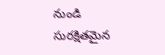నుండి సురక్షితమైన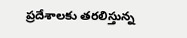ప్రదేశాలకు తరలిస్తున్న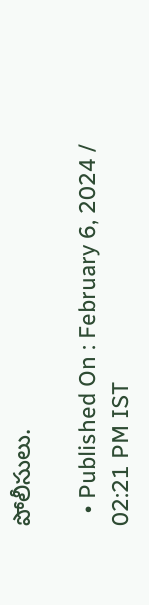పోలీసులు.

  • Published On : February 6, 2024 / 02:21 PM IST